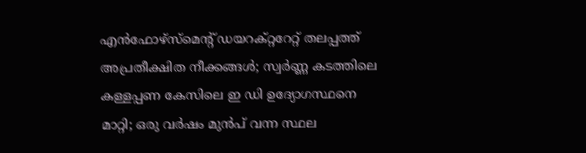എൻഫോഴ്സ്മെന്റ് ഡയറക്റ്ററേറ്റ് തലപ്പത്ത് അപ്രതീക്ഷിത നീക്കങ്ങൾ; സ്വർണ്ണ കടത്തിലെ കള്ളപ്പണ കേസിലെ ഇ ഡി ഉദ്യോഗസ്ഥനെ മാറ്റി; ഒരു വർഷം മുൻപ് വന്ന സ്ഥല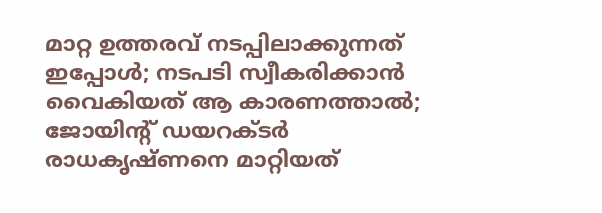മാറ്റ ഉത്തരവ് നടപ്പിലാക്കുന്നത് ഇപ്പോൾ; നടപടി സ്വീകരിക്കാൻ വൈകിയത് ആ കാരണത്താൽ; ജോയിന്റ് ഡയറക്ടർ രാധകൃഷ്ണനെ മാറ്റിയത്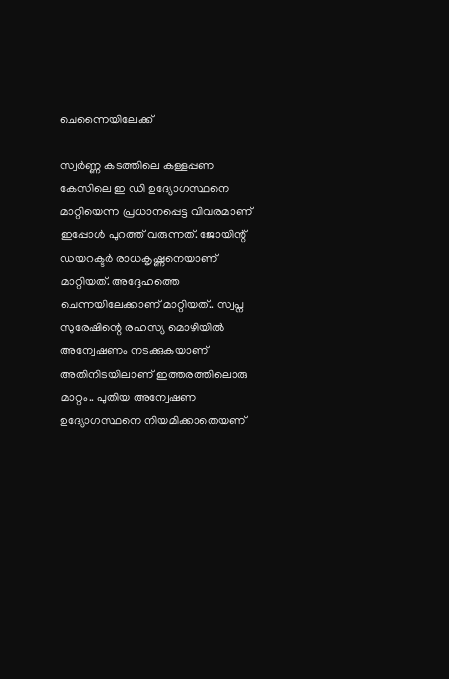ചെന്നൈയിലേക്ക്

സ്വർണ്ണ കടത്തിലെ കള്ളപ്പണ കേസിലെ ഇ ഡി ഉദ്യോഗസ്ഥനെ മാറ്റിയെന്ന പ്രധാനപ്പെട്ട വിവരമാണ് ഇപ്പോൾ പുറത്ത് വരുന്നത്. ജോയിന്റ് ഡയറക്ടർ രാധകൃഷ്ണനെയാണ് മാറ്റിയത്. അദ്ദേഹത്തെ ചെന്നയിലേക്കാണ് മാറ്റിയത്.. സ്വപ്ന സുരേഷിന്റെ രഹസ്യ മൊഴിയിൽ അന്വേഷണം നടക്കുകയാണ് അതിനിടയിലാണ് ഇത്തരത്തിലൊരു മാറ്റം.. പുതിയ അന്വേഷണ ഉദ്യോഗസ്ഥനെ നിയമിക്കാതെയണ്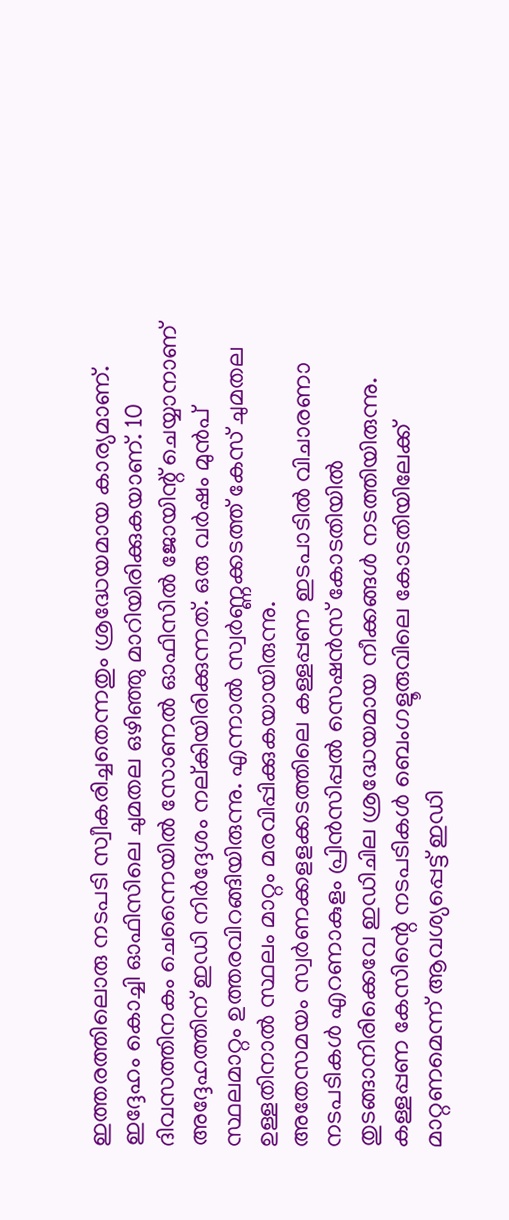ഇത്തരത്തിലൊരു നടപടി സ്വീകരിച്ചതെന്നതും ശ്രദ്ധേയമായ കാര്യമാണ്.
ഇദ്ദേഹം കൊച്ചി ഓഫിസിലെ ചുമതല ഒഴിഞ്ഞു മാറിയിരിക്കുകയാണ്. 10 ദിവസത്തിനകം ചെന്നൈയിൽ സോണൽ ഓഫിസിൽ ജോയിന്റ് ചെയ്യാനാണ് അദ്ദേഹത്തിന് ഇഡി നിർദ്ദേശം നല്കിയിരിക്കുന്നത്. ഒരു വർഷം മുൻപ് സ്ഥലമാറ്റം ഉത്തരവിറങ്ങിയിരുന്നു. എന്നാൽ സ്വർണ്ണക്കടത്ത് കേസ് ചുമതല ഉള്ളതിനാൽ സ്ഥലം മാറ്റം മരവിപ്പിക്കുകയായിരുന്നു.
അതേസമയം സ്വർണക്കളളക്കടത്തിലെ കള്ളപ്പണ ഇടപാടിൽ വിചാരണാ നടപടികൾ എറണാകുളം പ്രിൻസിപ്പൽ സെഷൻസ് കോടതിയിൽ തുടങ്ങാനിരിക്കെവേ ഇഡിചില ശ്രദ്ധേയമായ നീക്കങ്ങൾ നടത്തിയിരുന്നു. കള്ളപ്പണ കേസിന്റെ നടപടികൾ ബെംഗളൂരുവിലെ കോടതിയിലേക്ക് മാറ്റണമെന്ന് ആവശ്യപ്പെട്ട് ഇഡി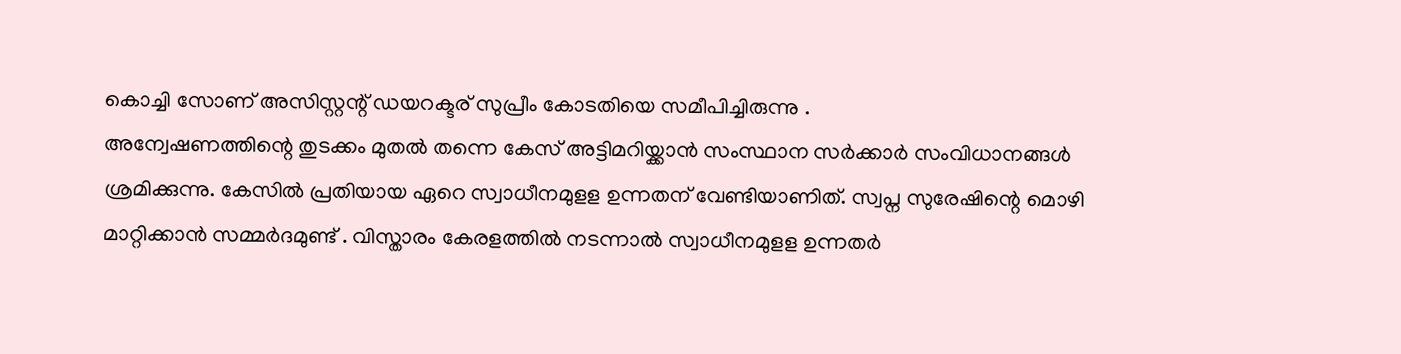കൊച്ചി സോണ് അസിസ്റ്റന്റ് ഡയറക്ടര് സുപ്രീം കോടതിയെ സമീപിച്ചിരുന്നു .
അന്വേഷണത്തിന്റെ തുടക്കം മുതൽ തന്നെ കേസ് അട്ടിമറിയ്ക്കാൻ സംസ്ഥാന സർക്കാർ സംവിധാനങ്ങൾ ശ്രമിക്കുന്നു. കേസിൽ പ്രതിയായ ഏറെ സ്വാധീനമുളള ഉന്നതന് വേണ്ടിയാണിത്. സ്വപ്ന സുരേഷിന്റെ മൊഴി മാറ്റിക്കാൻ സമ്മർദമുണ്ട് . വിസ്താരം കേരളത്തിൽ നടന്നാൽ സ്വാധീനമുളള ഉന്നതർ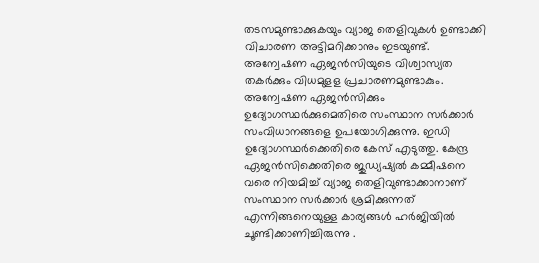തടസമുണ്ടാക്കുകയും വ്യാജ തെളിവുകൾ ഉണ്ടാക്കി വിചാരണ അട്ടിമറിക്കാനും ഇടയുണ്ട്. അന്വേഷണ ഏജൻസിയുടെ വിശ്വാസ്യത തകർക്കും വിധമുളള പ്രചാരണമുണ്ടാകും.
അന്വേഷണ ഏജൻസിക്കും ഉദ്യോഗസ്ഥർക്കുമെതിരെ സംസ്ഥാന സർക്കാർ സംവിധാനങ്ങളെ ഉപയോഗിക്കുന്നു. ഇഡി ഉദ്യോഗസ്ഥർക്കെതിരെ കേസ് എടുത്തു. കേന്ദ്ര ഏജൻസിക്കെതിരെ ജുഡ്യഷ്യൽ കമ്മീഷനെ വരെ നിയമിച്ച് വ്യാജ തെളിവുണ്ടാക്കാനാണ് സംസ്ഥാന സർക്കാർ ശ്രമിക്കുന്നത് എന്നിങ്ങനെയുള്ള കാര്യങ്ങൾ ഹർജിയിൽ ചൂണ്ടിക്കാണിച്ചിരുന്നു .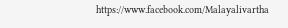https://www.facebook.com/Malayalivartha